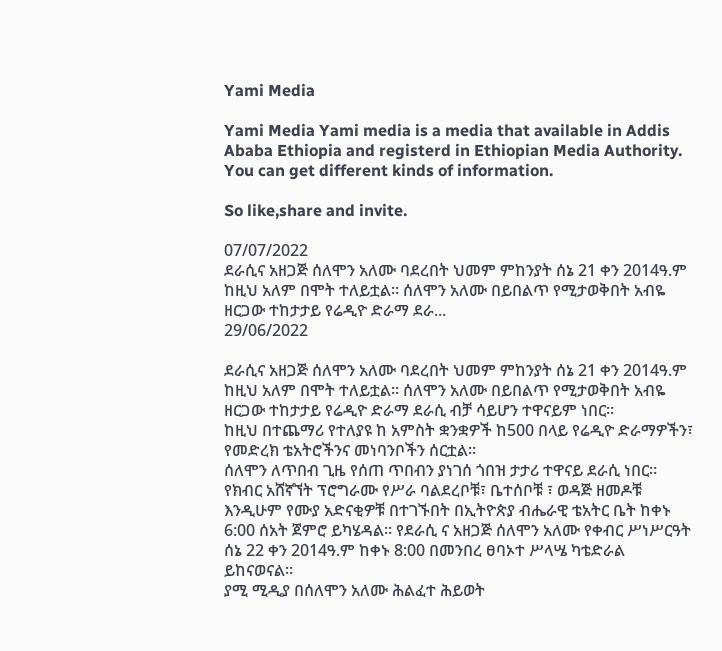Yami Media

Yami Media Yami media is a media that available in Addis Ababa Ethiopia and registerd in Ethiopian Media Authority. You can get different kinds of information.

So like,share and invite.

07/07/2022
ደራሲና አዘጋጅ ሰለሞን አለሙ ባደረበት ህመም ምከንያት ሰኔ 21 ቀን 2014ዓ.ም ከዚህ አለም በሞት ተለይቷል። ሰለሞን አለሙ በይበልጥ የሚታወቅበት አብዬ ዘርጋው ተከታታይ የሬዲዮ ድራማ ደራ...
29/06/2022

ደራሲና አዘጋጅ ሰለሞን አለሙ ባደረበት ህመም ምከንያት ሰኔ 21 ቀን 2014ዓ.ም ከዚህ አለም በሞት ተለይቷል። ሰለሞን አለሙ በይበልጥ የሚታወቅበት አብዬ ዘርጋው ተከታታይ የሬዲዮ ድራማ ደራሲ ብቻ ሳይሆን ተዋናይም ነበር።
ከዚህ በተጨማሪ የተለያዩ ከ አምስት ቋንቋዎች ከ500 በላይ የሬዲዮ ድራማዎችን፣ የመድረክ ቴአትሮችንና መነባንቦችን ሰርቷል።
ሰለሞን ለጥበብ ጊዜ የሰጠ ጥበብን ያነገሰ ጎበዝ ታታሪ ተዋናይ ደራሲ ነበር። የክብር አሸኛኘት ፕሮግራሙ የሥራ ባልደረቦቹ፣ ቤተሰቦቹ ፣ ወዳጅ ዘመዶቹ እንዲሁም የሙያ አድናቂዎቹ በተገኙበት በኢትዮጵያ ብሔራዊ ቴአትር ቤት ከቀኑ 6:00 ሰአት ጀምሮ ይካሄዳል። የደራሲ ና አዘጋጅ ሰለሞን አለሙ የቀብር ሥነሥርዓት ሰኔ 22 ቀን 2014ዓ.ም ከቀኑ 8:00 በመንበረ ፀባኦተ ሥላሤ ካቴድራል ይከናወናል።
ያሚ ሚዲያ በሰለሞን አለሙ ሕልፈተ ሕይወት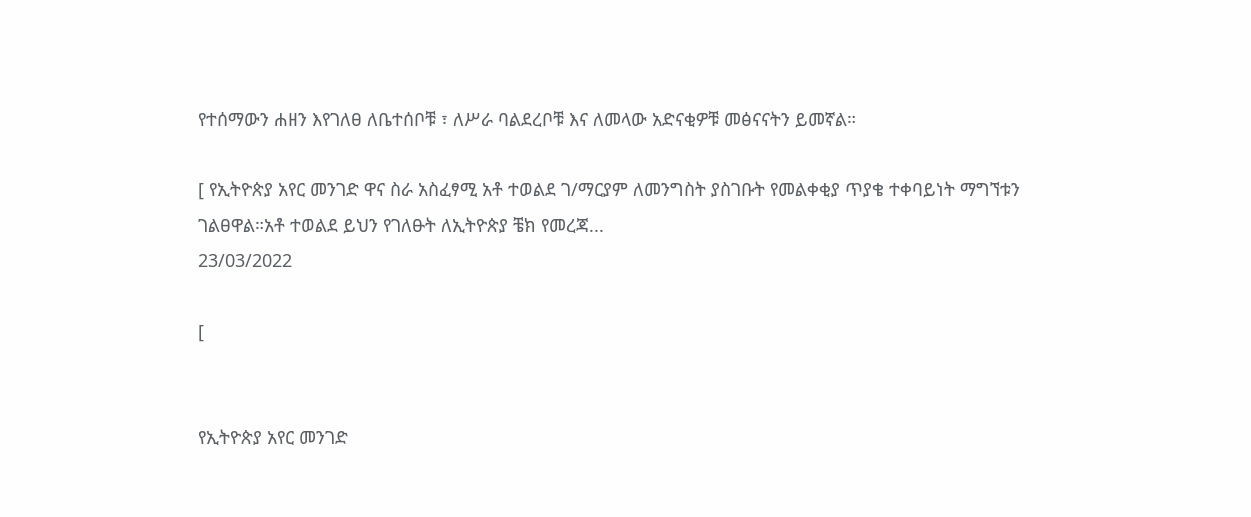የተሰማውን ሐዘን እየገለፀ ለቤተሰቦቹ ፣ ለሥራ ባልደረቦቹ እና ለመላው አድናቂዎቹ መፅናናትን ይመኛል።

[ የኢትዮጵያ አየር መንገድ ዋና ስራ አስፈፃሚ አቶ ተወልደ ገ/ማርያም ለመንግስት ያስገቡት የመልቀቂያ ጥያቄ ተቀባይነት ማግኘቱን ገልፀዋል።አቶ ተወልደ ይህን የገለፁት ለኢትዮጵያ ቼክ የመረጃ...
23/03/2022

[


የኢትዮጵያ አየር መንገድ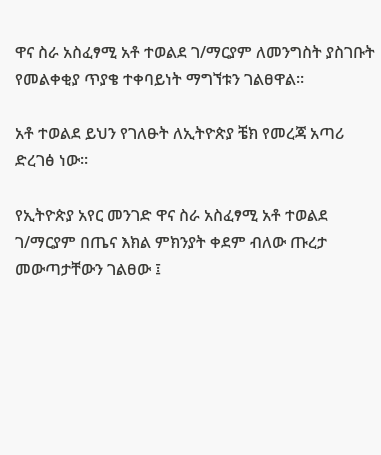ዋና ስራ አስፈፃሚ አቶ ተወልደ ገ/ማርያም ለመንግስት ያስገቡት የመልቀቂያ ጥያቄ ተቀባይነት ማግኘቱን ገልፀዋል።

አቶ ተወልደ ይህን የገለፁት ለኢትዮጵያ ቼክ የመረጃ አጣሪ ድረገፅ ነው።

የኢትዮጵያ አየር መንገድ ዋና ስራ አስፈፃሚ አቶ ተወልደ ገ/ማርያም በጤና እክል ምክንያት ቀደም ብለው ጡረታ መውጣታቸውን ገልፀው ፤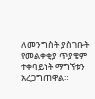ለመንግስት ያስገቡት የመልቀቂያ ጥያቄም ተቀባይነት ማግኘቱን አረጋግጠዋል።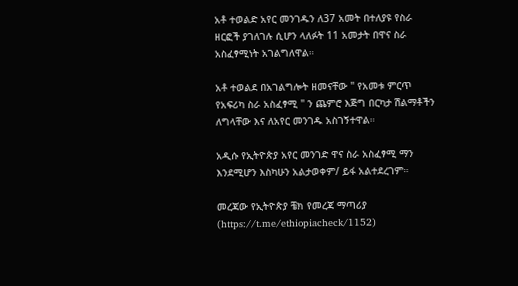አቶ ተወልድ አየር መንገዱን ለ37 አመት በተለያዩ የስራ ዘርፎች ያገለገሉ ሲሆን ላለፉት 11 አመታት በዋና ስራ አስፈፃሚነት አገልግለዋል።

አቶ ተወልደ በአገልግሎት ዘመናቸው " የአመቱ ምርጥ የአፍሪካ ስራ አስፈፃሚ " ን ጨምሮ እጅግ በርካታ ሽልማቶችን ለግላቸው እና ለአየር መንገዱ አስገኝተዋል።

አዲሱ የኢትዮጵያ አየር መንገድ ዋና ስራ አስፈፃሚ ማን እንደሚሆን እስካሁን አልታወቀም/ ይፋ አልተደረገም።

መረጃው የኢትዮጵያ ቼክ የመረጃ ማጣሪያ (https://t.me/ethiopiacheck/1152)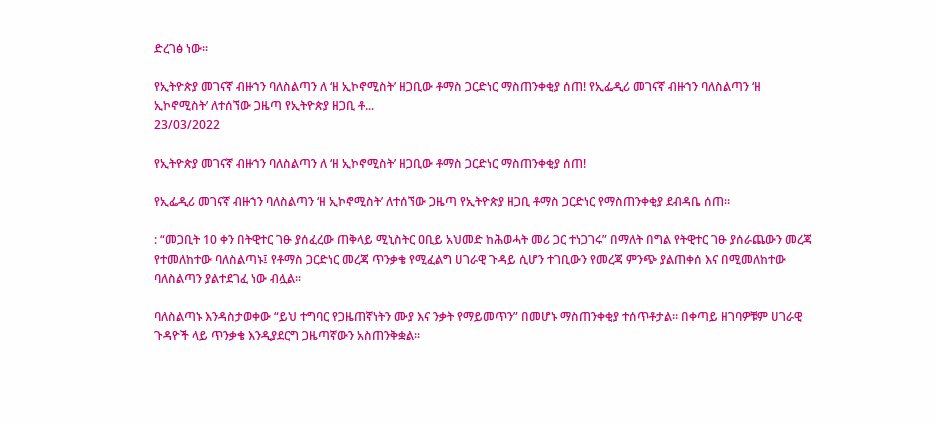ድረገፅ ነው።

የኢትዮጵያ መገናኛ ብዙኀን ባለስልጣን ለ ‘ዘ ኢኮኖሚስት’ ዘጋቢው ቶማስ ጋርድነር ማስጠንቀቂያ ሰጠ! የኢፌዲሪ መገናኛ ብዙኀን ባለስልጣን ‘ዘ ኢኮኖሚስት’ ለተሰኘው ጋዜጣ የኢትዮጵያ ዘጋቢ ቶ...
23/03/2022

የኢትዮጵያ መገናኛ ብዙኀን ባለስልጣን ለ ‘ዘ ኢኮኖሚስት’ ዘጋቢው ቶማስ ጋርድነር ማስጠንቀቂያ ሰጠ!

የኢፌዲሪ መገናኛ ብዙኀን ባለስልጣን ‘ዘ ኢኮኖሚስት’ ለተሰኘው ጋዜጣ የኢትዮጵያ ዘጋቢ ቶማስ ጋርድነር የማስጠንቀቂያ ደብዳቤ ሰጠ።

: “መጋቢት 10 ቀን በትዊተር ገፁ ያሰፈረው ጠቅላይ ሚኒስትር ዐቢይ አህመድ ከሕወሓት መሪ ጋር ተነጋገሩ” በማለት በግል የትዊተር ገፁ ያሰራጨውን መረጃ የተመለከተው ባለስልጣኑ፤ የቶማስ ጋርድነር መረጃ ጥንቃቄ የሚፈልግ ሀገራዊ ጉዳይ ሲሆን ተገቢውን የመረጃ ምንጭ ያልጠቀሰ እና በሚመለከተው ባለስልጣን ያልተደገፈ ነው ብሏል።

ባለስልጣኑ እንዳስታወቀው “ይህ ተግባር የጋዜጠኛነትን ሙያ እና ንቃት የማይመጥን” በመሆኑ ማስጠንቀቂያ ተሰጥቶታል። በቀጣይ ዘገባዎቹም ሀገራዊ ጉዳዮች ላይ ጥንቃቄ እንዲያደርግ ጋዜጣኛውን አስጠንቅቋል።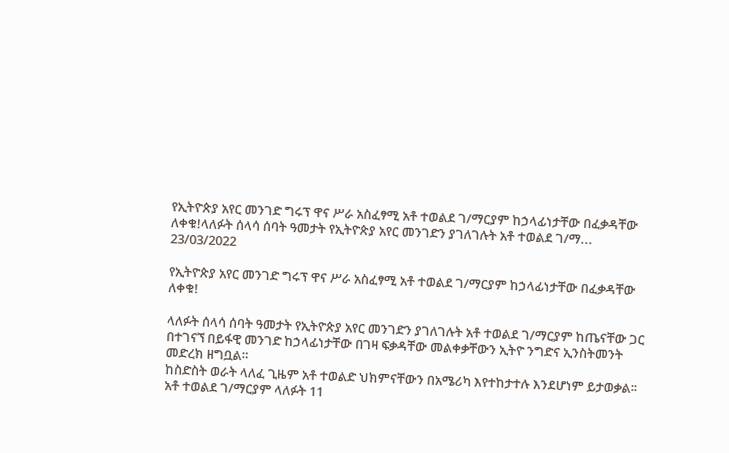የኢትዮጵያ አየር መንገድ ግሩፕ ዋና ሥራ አስፈፃሚ አቶ ተወልደ ገ/ማርያም ከኃላፊነታቸው በፈቃዳቸው ለቀቁ!ላለፉት ሰላሳ ሰባት ዓመታት የኢትዮጵያ አየር መንገድን ያገለገሉት አቶ ተወልደ ገ/ማ...
23/03/2022

የኢትዮጵያ አየር መንገድ ግሩፕ ዋና ሥራ አስፈፃሚ አቶ ተወልደ ገ/ማርያም ከኃላፊነታቸው በፈቃዳቸው ለቀቁ!

ላለፉት ሰላሳ ሰባት ዓመታት የኢትዮጵያ አየር መንገድን ያገለገሉት አቶ ተወልደ ገ/ማርያም ከጤናቸው ጋር በተገናኘ በይፋዊ መንገድ ከኃላፊነታቸው በገዛ ፍቃዳቸው መልቀቃቸውን ኢትዮ ንግድና ኢንስትመንት መድረክ ዘግቧል።
ከስድስት ወራት ላለፈ ጊዜም አቶ ተወልድ ህክምናቸውን በአሜሪካ እየተከታተሉ እንደሆነም ይታወቃል፡፡
አቶ ተወልደ ገ/ማርያም ላለፉት 11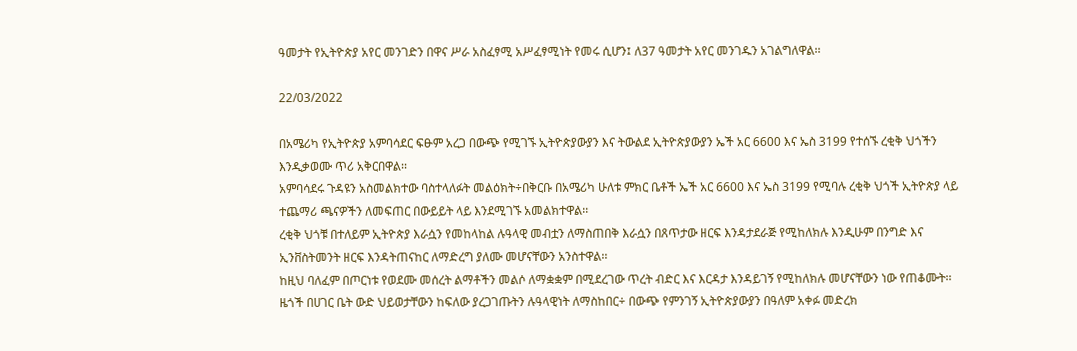ዓመታት የኢትዮጵያ አየር መንገድን በዋና ሥራ አስፈፃሚ አሥፈፃሚነት የመሩ ሲሆን፤ ለ37 ዓመታት አየር መንገዱን አገልግለዋል፡፡

22/03/2022

በአሜሪካ የኢትዮጵያ አምባሳደር ፍፁም አረጋ በውጭ የሚገኙ ኢትዮጵያውያን እና ትውልደ ኢትዮጵያውያን ኤች አር 6600 እና ኤስ 3199 የተሰኙ ረቂቅ ህጎችን እንዲቃወሙ ጥሪ አቅርበዋል፡፡
አምባሳደሩ ጉዳዩን አስመልክተው ባስተላለፉት መልዕክት÷በቅርቡ በአሜሪካ ሁለቱ ምክር ቤቶች ኤች አር 6600 እና ኤስ 3199 የሚባሉ ረቂቅ ህጎች ኢትዮጵያ ላይ ተጨማሪ ጫናዎችን ለመፍጠር በውይይት ላይ እንደሚገኙ አመልክተዋል፡፡
ረቂቅ ህጎቹ በተለይም ኢትዮጵያ እራሷን የመከላከል ሉዓላዊ መብቷን ለማስጠበቅ እራሷን በጸጥታው ዘርፍ እንዳታደራጅ የሚከለክሉ እንዲሁም በንግድ እና ኢንቨስትመንት ዘርፍ እንዳትጠናከር ለማድረግ ያለሙ መሆናቸውን አንስተዋል፡፡
ከዚህ ባለፈም በጦርነቱ የወደሙ መሰረት ልማቶችን መልሶ ለማቋቋም በሚደረገው ጥረት ብድር እና እርዳታ እንዳይገኝ የሚከለክሉ መሆናቸውን ነው የጠቆሙት፡፡
ዜጎች በሀገር ቤት ውድ ህይወታቸውን ከፍለው ያረጋገጡትን ሉዓላዊነት ለማስከበር÷ በውጭ የምንገኝ ኢትዮጵያውያን በዓለም አቀፉ መድረክ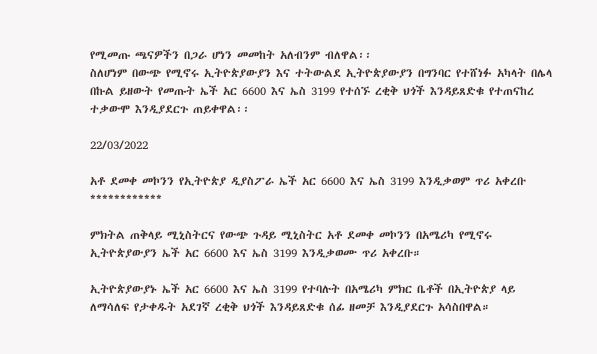የሚመጡ ጫናዎችን በጋራ ሆነን መመከት አለብንም ብለዋል፡፡
ስለሆነም በውጭ የሚኖሩ ኢትዮጵያውያን እና ተትውልደ ኢትዮጵያውያን በግንባር የተሸነፉ አካላት በሌላ በኩል ይዘውት የመጡት ኤች አር 6600 እና ኤስ 3199 የተሰኙ ረቂቅ ህጎች እንዳይጸድቁ የተጠናከረ ተቃውሞ እንዲያደርጉ ጠይቀዋል፡፡

22/03/2022

አቶ ደመቀ መኮንን የኢትዮጵያ ዲያስፖራ ኤች አር 6600 እና ኤስ 3199 እንዲቃወም ጥሪ አቀረቡ
************

ምክትል ጠቅላይ ሚኒስትርና የውጭ ጉዳይ ሚኒስትር አቶ ደመቀ መኮንን በአሜሪካ የሚኖሩ ኢትዮጵያውያን ኤች አር 6600 እና ኤስ 3199 እንዲቃወሙ ጥሪ አቀረቡ።

ኢትዮጵያውያኑ ኤች አር 6600 እና ኤስ 3199 የተባሉት በአሜሪካ ምክር ቤቶች በኢትዮጵያ ላይ ለማሳለፍ የታቀዱት አደገኛ ረቂቅ ህጎች እንዳይጸድቁ ሰፊ ዘመቻ እንዲያደርጉ አሳስበዋል።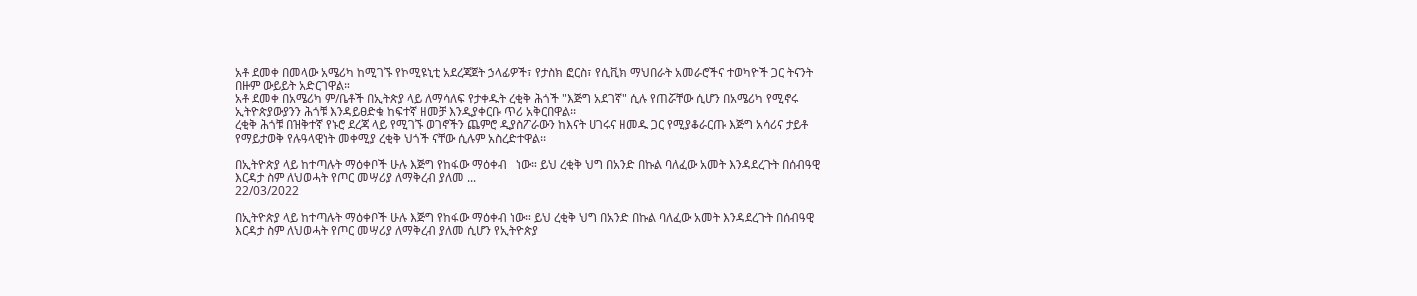አቶ ደመቀ በመላው አሜሪካ ከሚገኙ የኮሚዩኒቲ አደረጃጀት ኃላፊዎች፣ የታስክ ፎርስ፣ የሲቪክ ማህበራት አመራሮችና ተወካዮች ጋር ትናንት በዙም ውይይት አድርገዋል።
አቶ ደመቀ በአሜሪካ ም/ቤቶች በኢትጵያ ላይ ለማሳለፍ የታቀዱት ረቂቅ ሕጎች "እጅግ አደገኛ" ሲሉ የጠሯቸው ሲሆን በአሜሪካ የሚኖሩ ኢትዮጵያውያንን ሕጎቹ እንዳይፀድቁ ከፍተኛ ዘመቻ እንዲያቀርቡ ጥሪ አቅርበዋል፡፡
ረቂቅ ሕጎቹ በዝቅተኛ የኑሮ ደረጃ ላይ የሚገኙ ወገኖችን ጨምሮ ዲያስፖራውን ከእናት ሀገሩና ዘመዱ ጋር የሚያቆራርጡ እጅግ አሳሪና ታይቶ የማይታወቅ የሉዓላዊነት መቀሚያ ረቂቅ ህጎች ናቸው ሲሉም አስረድተዋል፡፡

በኢትዮጵያ ላይ ከተጣሉት ማዕቀቦች ሁሉ እጅግ የከፋው ማዕቀብ   ነው። ይህ ረቂቅ ህግ በአንድ በኩል ባለፈው አመት እንዳደረጉት በሰብዓዊ እርዳታ ስም ለህወሓት የጦር መሣሪያ ለማቅረብ ያለመ ...
22/03/2022

በኢትዮጵያ ላይ ከተጣሉት ማዕቀቦች ሁሉ እጅግ የከፋው ማዕቀብ ነው። ይህ ረቂቅ ህግ በአንድ በኩል ባለፈው አመት እንዳደረጉት በሰብዓዊ እርዳታ ስም ለህወሓት የጦር መሣሪያ ለማቅረብ ያለመ ሲሆን የኢትዮጵያ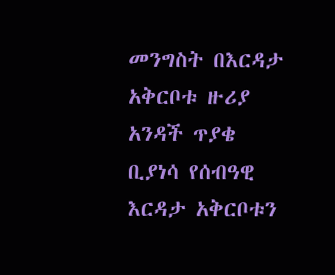መንግስት በእርዳታ አቅርቦቱ ዙሪያ አንዳች ጥያቄ ቢያነሳ የሰብዓዊ እርዳታ አቅርቦቱን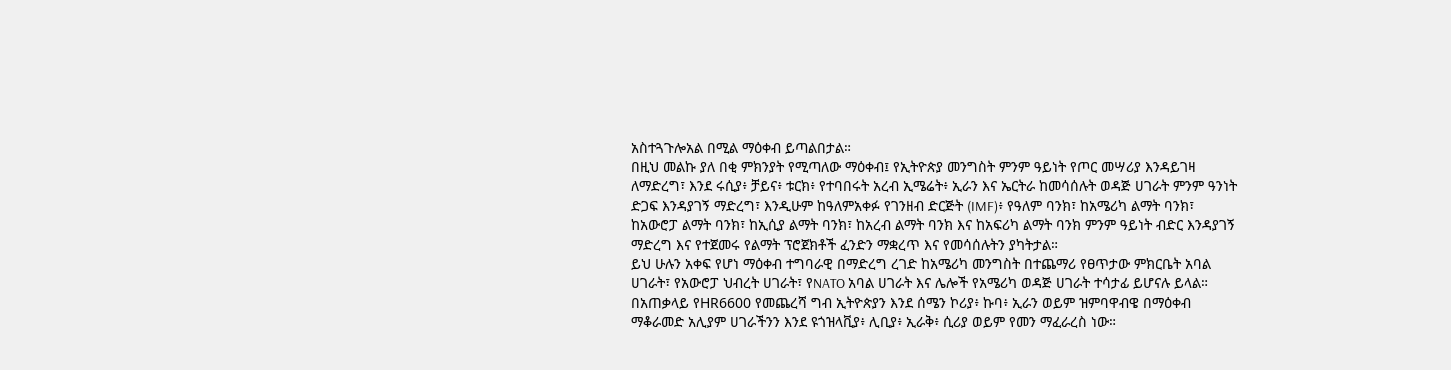አስተጓጉሎአል በሚል ማዕቀብ ይጣልበታል።
በዚህ መልኩ ያለ በቂ ምክንያት የሚጣለው ማዕቀብ፤ የኢትዮጵያ መንግስት ምንም ዓይነት የጦር መሣሪያ እንዳይገዛ ለማድረግ፣ እንደ ሩሲያ፥ ቻይና፥ ቱርክ፥ የተባበሩት አረብ ኢሜሬት፥ ኢራን እና ኤርትራ ከመሳሰሉት ወዳጅ ሀገራት ምንም ዓንነት ድጋፍ እንዳያገኝ ማድረግ፣ እንዲሁም ከዓለምአቀፉ የገንዘብ ድርጅት (IMF)፥ የዓለም ባንክ፣ ከአሜሪካ ልማት ባንክ፣ ከአውሮፓ ልማት ባንክ፣ ከኢሲያ ልማት ባንክ፣ ከአረብ ልማት ባንክ እና ከአፍሪካ ልማት ባንክ ምንም ዓይነት ብድር እንዳያገኝ ማድረግ እና የተጀመሩ የልማት ፕሮጀክቶች ፈንድን ማቋረጥ እና የመሳሰሉትን ያካትታል።
ይህ ሁሉን አቀፍ የሆነ ማዕቀብ ተግባራዊ በማድረግ ረገድ ከአሜሪካ መንግስት በተጨማሪ የፀጥታው ምክርቤት አባል ሀገራት፣ የአውሮፓ ህብረት ሀገራት፣ የNATO አባል ሀገራት እና ሌሎች የአሜሪካ ወዳጅ ሀገራት ተሳታፊ ይሆናሉ ይላል። በአጠቃላይ የHR6600 የመጨረሻ ግብ ኢትዮጵያን እንደ ሰሜን ኮሪያ፥ ኩባ፥ ኢራን ወይም ዝምባዋብዌ በማዕቀብ ማቆራመድ አሊያም ሀገራችንን እንደ ዩጎዝላቪያ፥ ሊቢያ፥ ኢራቅ፥ ሲሪያ ወይም የመን ማፈራረስ ነው።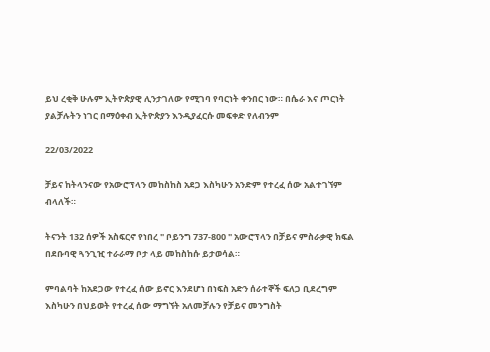ይህ ረቂቅ ሁሉም ኢትዮጵያዊ ሊንታገለው የሚገባ የባርነት ቀንበር ነው። በሴራ እና ጦርነት ያልቻሉትን ነገር በማዕቀብ ኢትዮጵያን እንዲያፈርሱ መፍቀድ የለብንም

22/03/2022

ቻይና ከትላንናው የአውሮፕላን መከስከስ አደጋ እስካሁን አንድም የተረፈ ሰው አልተገኘም ብላለች።

ትናንት 132 ሰዎች አስፍርኖ የነበረ " ቦይንግ 737-800 " አውሮፕላን በቻይና ምስራቃዊ ክፍል በደቡባዊ ጓንጊዢ ተራራማ ቦታ ላይ መከስከሱ ይታወሳል።

ምባልባት ከአደጋው የተረፈ ሰው ይኖር እንደሆነ በነፍስ አድን ሰራተኞች ፍለጋ ቢደረግም እስካሁን በህይወት የተረፈ ሰው ማግኘት አለመቻሉን የቻይና መንግስት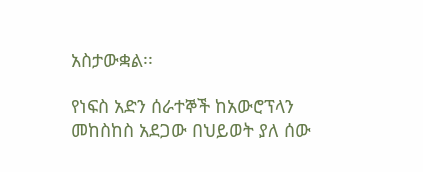አስታውቋል፡፡

የነፍስ አድን ሰራተኞች ከአውሮፕላን መከስከስ አደጋው በህይወት ያለ ሰው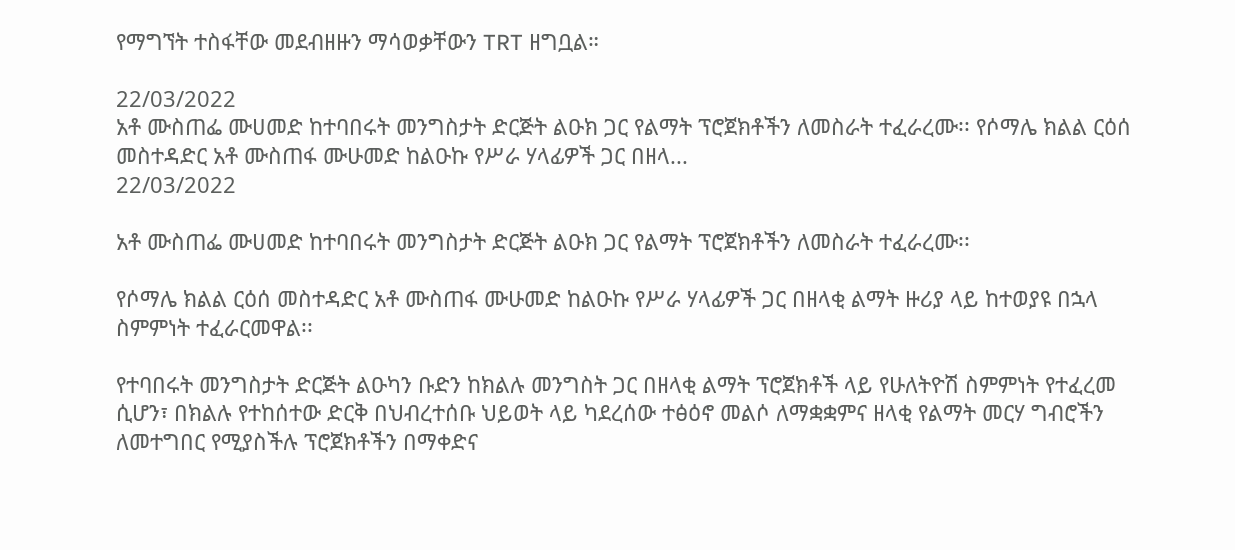የማግኘት ተስፋቸው መደብዘዙን ማሳወቃቸውን TRT ዘግቧል።

22/03/2022
አቶ ሙስጠፌ ሙሀመድ ከተባበሩት መንግስታት ድርጅት ልዑክ ጋር የልማት ፕሮጀክቶችን ለመስራት ተፈራረሙ፡፡ የሶማሌ ክልል ርዕሰ መስተዳድር አቶ ሙስጠፋ ሙሁመድ ከልዑኩ የሥራ ሃላፊዎች ጋር በዘላ...
22/03/2022

አቶ ሙስጠፌ ሙሀመድ ከተባበሩት መንግስታት ድርጅት ልዑክ ጋር የልማት ፕሮጀክቶችን ለመስራት ተፈራረሙ፡፡

የሶማሌ ክልል ርዕሰ መስተዳድር አቶ ሙስጠፋ ሙሁመድ ከልዑኩ የሥራ ሃላፊዎች ጋር በዘላቂ ልማት ዙሪያ ላይ ከተወያዩ በኋላ ስምምነት ተፈራርመዋል፡፡

የተባበሩት መንግስታት ድርጅት ልዑካን ቡድን ከክልሉ መንግስት ጋር በዘላቂ ልማት ፕሮጀክቶች ላይ የሁለትዮሽ ስምምነት የተፈረመ ሲሆን፣ በክልሉ የተከሰተው ድርቅ በህብረተሰቡ ህይወት ላይ ካደረሰው ተፅዕኖ መልሶ ለማቋቋምና ዘላቂ የልማት መርሃ ግብሮችን ለመተግበር የሚያስችሉ ፕሮጀክቶችን በማቀድና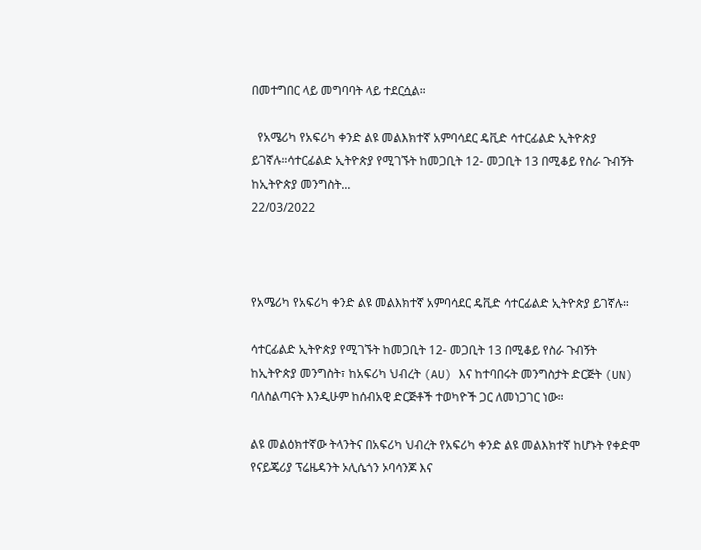በመተግበር ላይ መግባባት ላይ ተደርሷል።

  የአሜሪካ የአፍሪካ ቀንድ ልዩ መልእክተኛ አምባሳደር ዴቪድ ሳተርፊልድ ኢትዮጵያ ይገኛሉ።ሳተርፊልድ ኢትዮጵያ የሚገኙት ከመጋቢት 12- መጋቢት 13 በሚቆይ የስራ ጉብኝት ከኢትዮጵያ መንግስት...
22/03/2022



የአሜሪካ የአፍሪካ ቀንድ ልዩ መልእክተኛ አምባሳደር ዴቪድ ሳተርፊልድ ኢትዮጵያ ይገኛሉ።

ሳተርፊልድ ኢትዮጵያ የሚገኙት ከመጋቢት 12- መጋቢት 13 በሚቆይ የስራ ጉብኝት ከኢትዮጵያ መንግስት፣ ከአፍሪካ ህብረት (AU) እና ከተባበሩት መንግስታት ድርጅት (UN) ባለስልጣናት እንዲሁም ከሰብአዊ ድርጅቶች ተወካዮች ጋር ለመነጋገር ነው።

ልዩ መልዕክተኛው ትላንትና በአፍሪካ ህብረት የአፍሪካ ቀንድ ልዩ መልእክተኛ ከሆኑት የቀድሞ የናይጄሪያ ፕሬዜዳንት ኦሊሴጎን ኦባሳንጆ እና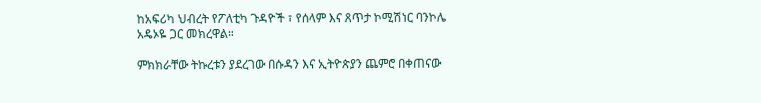ከአፍሪካ ህብረት የፖለቲካ ጉዳዮች ፣ የሰላም እና ጸጥታ ኮሚሽነር ባንኮሌ አዴኦዬ ጋር መክረዋል።

ምክክራቸው ትኩረቱን ያደረገው በሱዳን እና ኢትዮጵያን ጨምሮ በቀጠናው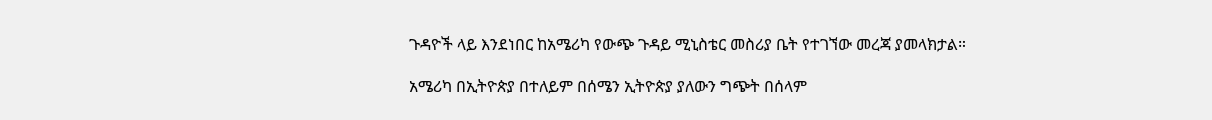ጉዳዮች ላይ እንደነበር ከአሜሪካ የውጭ ጉዳይ ሚኒስቴር መስሪያ ቤት የተገኘው መረጃ ያመላክታል።

አሜሪካ በኢትዮጵያ በተለይም በሰሜን ኢትዮጵያ ያለውን ግጭት በሰላም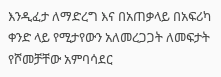እንዲፈታ ለማድረግ እና በአጠቃላይ በአፍሪካ ቀንድ ላይ የሚታየውን አለመረጋጋት ለመፍታት የሾመቻቸው አምባሳደር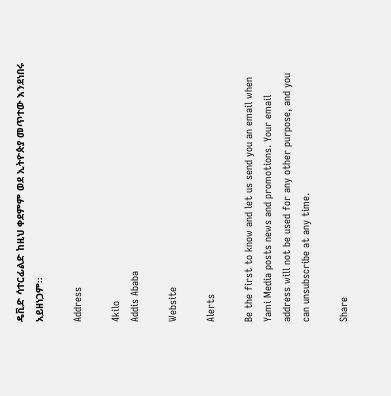ዴቪድ ሳተርፊልድ ከዚህ ቀደምም ወደ ኢትዮጵያ መጥተው እንደነበሩ አይዘነጋም።

Address

4kilo
Addis Ababa

Website

Alerts

Be the first to know and let us send you an email when Yami Media posts news and promotions. Your email address will not be used for any other purpose, and you can unsubscribe at any time.

Share